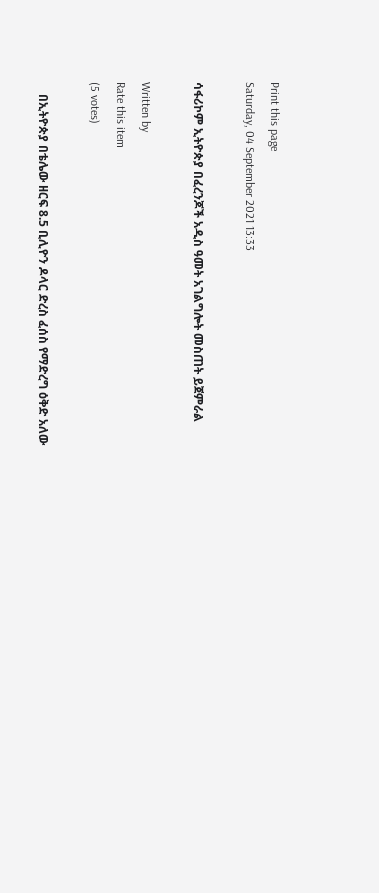Print this page
Saturday, 04 September 2021 13:33

ሳፋሪኮም ኢትዮጵያ በፈረንጆች አዲስ ዓመት አገልግሎት መስጠት ይጀምራል

Written by
Rate this item
(5 votes)

    በኢትዮጵያ በቴሌው ዘርፍ 8.5 ቢሊዮን ዶላር ድረስ ፈሰስ የማድረግ ዕቅድ አለው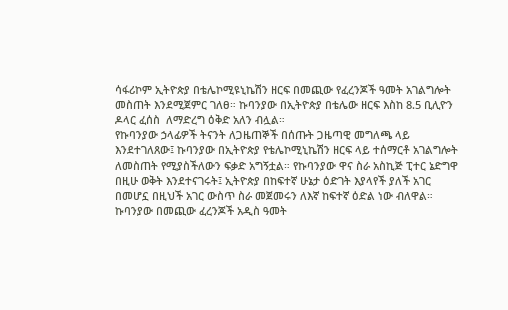ሳፋሪኮም ኢትዮጵያ በቴሌኮሚዩኒኬሽን ዘርፍ በመጪው የፈረንጆች ዓመት አገልግሎት መስጠት እንደሚጀምር ገለፀ። ኩባንያው በኢትዮጵያ በቴሌው ዘርፍ እስከ 8.5 ቢሊዮን ዶላር ፈሰስ  ለማድረግ ዕቅድ አለን ብሏል።
የኩባንያው ኃላፊዎች ትናንት ለጋዜጠኞች በሰጡት ጋዜጣዊ መግለጫ ላይ እንደተገለጸው፤ ኩባንያው በኢትዮጵያ የቴሌኮሚኒኬሽን ዘርፍ ላይ ተሰማርቶ አገልግሎት ለመስጠት የሚያስችለውን ፍቃድ አግኝቷል። የኩባንያው ዋና ስራ አስኪጅ ፒተር ኔድግዋ በዚሁ ወቅት እንደተናገሩት፤ ኢትዮጵያ በከፍተኛ ሁኔታ ዕድገት እያላየች ያለች አገር በመሆኗ በዚህች አገር ውስጥ ስራ መጀመሩን ለእኛ ከፍተኛ ዕድል ነው ብለዋል። ኩባንያው በመጪው ፈረንጆች አዲስ ዓመት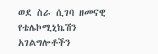ወደ ስራ ሲገባ ዘመናዊ የቴሌኮሚኒኬሽን አገልግሎቶችን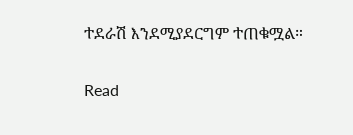ተደራሽ እንደሚያደርግም ተጠቁሟል።

Read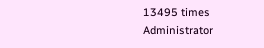13495 times
Administrator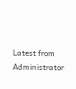Latest from Administrator